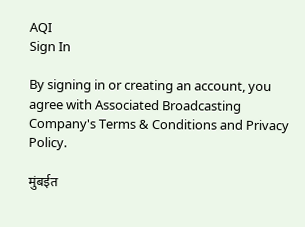AQI
Sign In

By signing in or creating an account, you agree with Associated Broadcasting Company's Terms & Conditions and Privacy Policy.

मुंबईत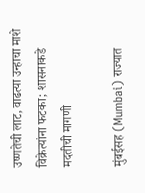उष्णतेची लाट, वाढत्या उन्हाचा माशे विक्रेत्यांना फटका; शासनाकडे मदतीची मागणी

मुंबईसह (Mumbai) राज्यात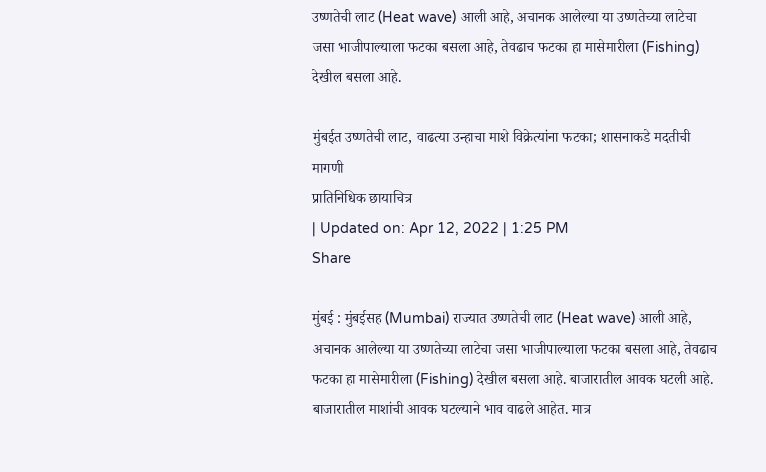उष्णतेची लाट (Heat wave) आली आहे, अचानक आलेल्या या उष्णतेच्या लाटेचा जसा भाजीपाल्याला फटका बसला आहे, तेवढाच फटका हा मासेमारीला (Fishing) देखील बसला आहे.

मुंबईत उष्णतेची लाट, वाढत्या उन्हाचा माशे विक्रेत्यांना फटका; शासनाकडे मदतीची मागणी
प्रातिनिधिक छायाचित्र
| Updated on: Apr 12, 2022 | 1:25 PM
Share

मुंबई : मुंबईसह (Mumbai) राज्यात उष्णतेची लाट (Heat wave) आली आहे, अचानक आलेल्या या उष्णतेच्या लाटेचा जसा भाजीपाल्याला फटका बसला आहे, तेवढाच फटका हा मासेमारीला (Fishing) देखील बसला आहे. बाजारातील आवक घटली आहे. बाजारातील माशांची आवक घटल्याने भाव वाढले आहेत. मात्र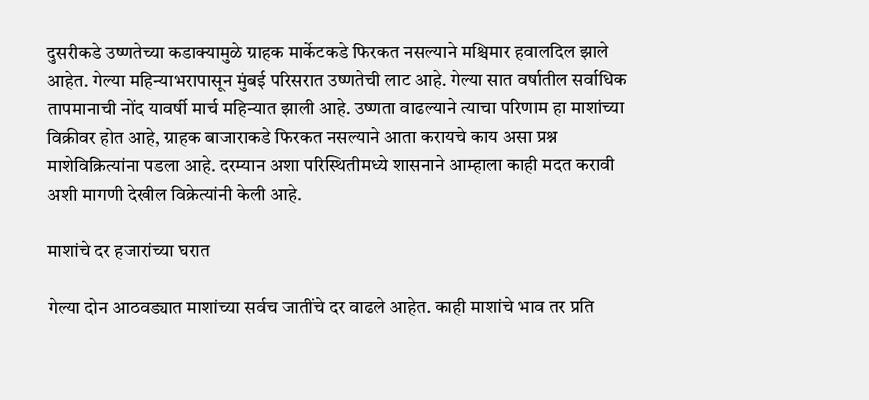दुसरीकडे उष्णतेच्या कडाक्यामुळे ग्राहक मार्केटकडे फिरकत नसल्याने मश्चिमार हवालदिल झाले आहेत. गेल्या महिन्याभरापासून मुंबई परिसरात उष्णतेची लाट आहे. गेल्या सात वर्षातील सर्वाधिक तापमानाची नोंद यावर्षी मार्च महिन्यात झाली आहे. उष्णता वाढल्याने त्याचा परिणाम हा माशांच्या विक्रीवर होत आहे, ग्राहक बाजाराकडे फिरकत नसल्याने आता करायचे काय असा प्रश्न माशेविक्रित्यांना पडला आहे. दरम्यान अशा परिस्थितीमध्ये शासनाने आम्हाला काही मदत करावी अशी मागणी देखील विक्रेत्यांनी केली आहे.

माशांचे दर हजारांच्या घरात

गेल्या दोन आठवड्यात माशांच्या सर्वच जातींचे दर वाढले आहेत. काही माशांचे भाव तर प्रति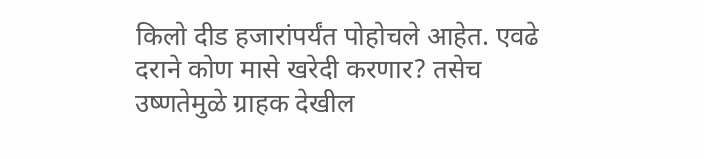किलो दीड हजारांपर्यंत पोहोचले आहेत. एवढे दराने कोण मासे खरेदी करणार? तसेच उष्णतेमुळे ग्राहक देखील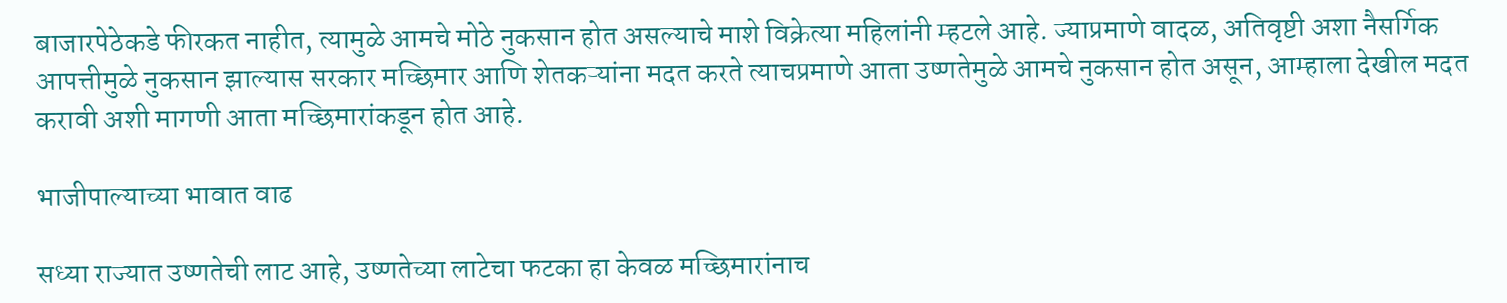बाजारपेठेकडे फीरकत नाहीत, त्यामुळे आमचे मोठे नुकसान होत असल्याचे माशे विक्रेत्या महिलांनी म्हटले आहे. ज्याप्रमाणे वादळ, अतिवृष्टी अशा नैसर्गिक आपत्तीमुळे नुकसान झाल्यास सरकार मच्छिमार आणि शेतकऱ्यांना मदत करते त्याचप्रमाणे आता उष्णतेमुळे आमचे नुकसान होत असून, आम्हाला देखील मदत करावी अशी मागणी आता मच्छिमारांकडून होत आहे.

भाजीपाल्याच्या भावात वाढ

सध्या राज्यात उष्णतेची लाट आहे, उष्णतेच्या लाटेचा फटका हा केवळ मच्छिमारांनाच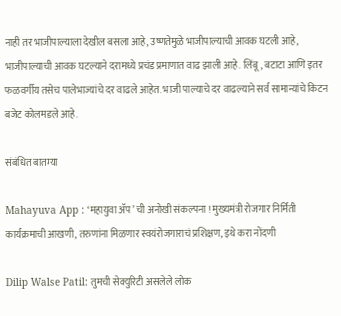नाही तर भाजीपाल्याला देखील बसला आहे, उष्णतेमुळे भाजीपाल्याची आवक घटली आहे, भाजीपाल्याची आवक घटल्याने दरामध्ये प्रचंड प्रमाणात वाढ झाली आहे. लिंबू, बटाटा आणि इतर फळवर्गीय तसेच पालेभाज्यांचे दर वाढले आहेत. भाजी पाल्याचे दर वाढल्याने सर्व सामान्यांचे किटन बजेट कोलमडले आहे.

संबंधित बातम्या

Mahayuva App : ‘महायुवा ॲप’ ची अनोखी संकल्पना ! मुख्यमंत्री रोजगार निर्मिती कार्यक्रमाची आखणी, तरुणांना मिळणार स्वयंरोजगाराचं प्रशिक्षण, इथे करा नोंदणी

Dilip Walse Patil: तुमची सेक्युरिटी असलेले लोक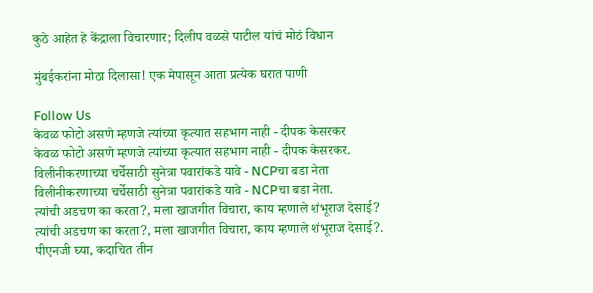कुठे आहेत हे केंद्राला विचारणार; दिलीप वळसे पाटील यांचं मोठं विधान

मुंबईकरांना मोठा दिलासा! एक मेपासून आता प्रत्येक घरात पाणी

Follow Us
केवळ फोटो असणे म्हणजे त्यांच्या कृत्यात सहभाग नाही - दीपक केसरकर
केवळ फोटो असणे म्हणजे त्यांच्या कृत्यात सहभाग नाही - दीपक केसरकर.
विलीनीकरणाच्या चर्चेसाठी सुनेत्रा पवारांकडे यावे - NCPचा बडा नेता
विलीनीकरणाच्या चर्चेसाठी सुनेत्रा पवारांकडे यावे - NCPचा बडा नेता.
त्यांची अडचण का करता?, मला खाजगीत विचारा, काय म्हणाले शंभूराज देसाई?
त्यांची अडचण का करता?, मला खाजगीत विचारा, काय म्हणाले शंभूराज देसाई?.
पीएनजी घ्या, कदाचित तीन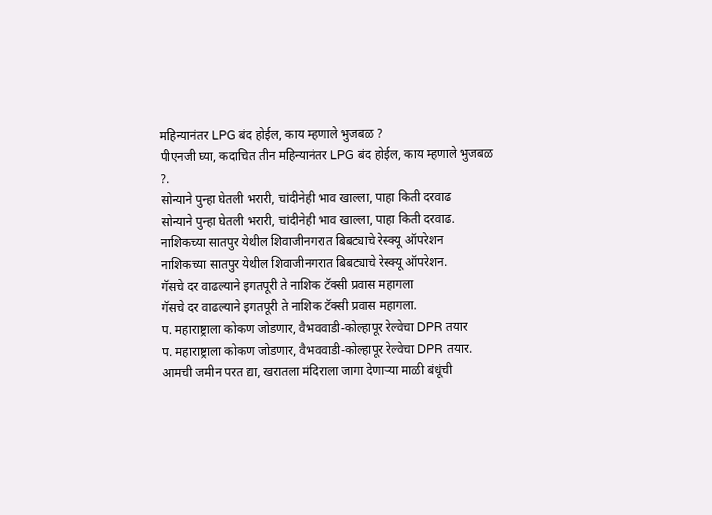महिन्यानंतर LPG बंद होईल, काय म्हणाले भुजबळ ?
पीएनजी घ्या, कदाचित तीन महिन्यानंतर LPG बंद होईल, काय म्हणाले भुजबळ ?.
सोन्याने पुन्हा घेतली भरारी, चांदीनेही भाव खाल्ला, पाहा किती दरवाढ
सोन्याने पुन्हा घेतली भरारी, चांदीनेही भाव खाल्ला, पाहा किती दरवाढ.
नाशिकच्या सातपुर येथील शिवाजीनगरात बिबट्याचे रेस्क्यू ऑपरेशन
नाशिकच्या सातपुर येथील शिवाजीनगरात बिबट्याचे रेस्क्यू ऑपरेशन.
गॅसचे दर वाढल्याने इगतपूरी ते नाशिक टॅक्सी प्रवास महागला
गॅसचे दर वाढल्याने इगतपूरी ते नाशिक टॅक्सी प्रवास महागला.
प. महाराष्ट्राला कोकण जोडणार, वैभववाडी-कोल्हापूर रेल्वेचा DPR तयार
प. महाराष्ट्राला कोकण जोडणार, वैभववाडी-कोल्हापूर रेल्वेचा DPR तयार.
आमची जमीन परत द्या, खरातला मंदिराला जागा देणाऱ्या माळी बंधूंची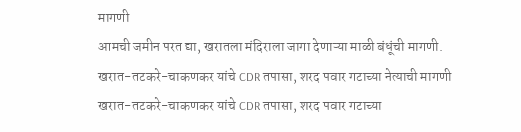मागणी
आमची जमीन परत द्या, खरातला मंदिराला जागा देणाऱ्या माळी बंधूंची मागणी.
खरात-तटकरे-चाकणकर यांचे CDR तपासा, शरद पवार गटाच्या नेत्याची मागणी
खरात-तटकरे-चाकणकर यांचे CDR तपासा, शरद पवार गटाच्या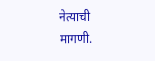नेत्याची मागणी.